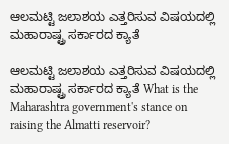ಆಲಮಟ್ಟಿ ಜಲಾಶಯ ಎತ್ತರಿಸುವ ವಿಷಯದಲ್ಲಿ ಮಹಾರಾಷ್ಟ್ರ ಸರ್ಕಾರದ ಕ್ಯಾತೆ

ಆಲಮಟ್ಟಿ ಜಲಾಶಯ ಎತ್ತರಿಸುವ ವಿಷಯದಲ್ಲಿ ಮಹಾರಾಷ್ಟ್ರ ಸರ್ಕಾರದ ಕ್ಯಾತೆ What is the Maharashtra government's stance on raising the Almatti reservoir?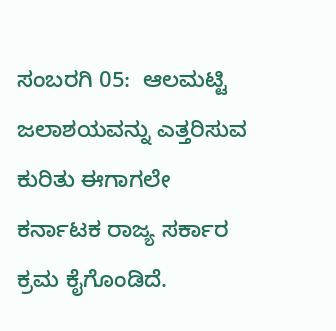ಸಂಬರಗಿ 05:  ಆಲಮಟ್ಟಿ ಜಲಾಶಯವನ್ನು ಎತ್ತರಿಸುವ ಕುರಿತು ಈಗಾಗಲೇ ಕರ್ನಾಟಕ ರಾಜ್ಯ ಸರ್ಕಾರ ಕ್ರಮ ಕೈಗೊಂಡಿದೆ.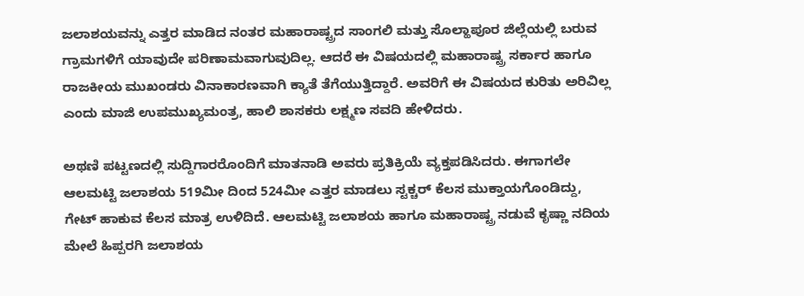ಜಲಾಶಯವನ್ನು ಎತ್ತರ ಮಾಡಿದ ನಂತರ ಮಹಾರಾಷ್ಟ್ರದ ಸಾಂಗಲಿ ಮತ್ತು ಸೊಲ್ಹಾಪೂರ ಜಿಲ್ಲೆಯಲ್ಲಿ ಬರುವ ಗ್ರಾಮಗಳಿಗೆ ಯಾವುದೇ ಪರಿಣಾಮವಾಗುವುದಿಲ್ಲ. ಆದರೆ ಈ ವಿಷಯದಲ್ಲಿ ಮಹಾರಾಷ್ಟ್ರ ಸರ್ಕಾರ ಹಾಗೂ ರಾಜಕೀಯ ಮುಖಂಡರು ವಿನಾಕಾರಣವಾಗಿ ಕ್ಯಾತೆ ತೆಗೆಯುತ್ತಿದ್ದಾರೆ. ಅವರಿಗೆ ಈ ವಿಷಯದ ಕುರಿತು ಅರಿವಿಲ್ಲ ಎಂದು ಮಾಜಿ ಉಪಮುಖ್ಯಮಂತ್ರ, ಹಾಲಿ ಶಾಸಕರು ಲಕ್ಷ್ಮಣ ಸವದಿ ಹೇಳಿದರು.

ಅಥಣಿ ಪಟ್ಟಣದಲ್ಲಿ ಸುದ್ದಿಗಾರರೊಂದಿಗೆ ಮಾತನಾಡಿ ಅವರು ಪ್ರತಿಕ್ರಿಯೆ ವ್ಯಕ್ತಪಡಿಸಿದರು. ಈಗಾಗಲೇ ಆಲಮಟ್ಟಿ ಜಲಾಶಯ 519ಮೀ ದಿಂದ 524ಮೀ ಎತ್ತರ ಮಾಡಲು ಸ್ಟಕ್ಚರ್ ಕೆಲಸ ಮುಕ್ತಾಯಗೊಂಡಿದ್ದು, ಗೇಟ್ ಹಾಕುವ ಕೆಲಸ ಮಾತ್ರ ಉಳಿದಿದೆ. ಆಲಮಟ್ಟಿ ಜಲಾಶಯ ಹಾಗೂ ಮಹಾರಾಷ್ಟ್ರ ನಡುವೆ ಕೃಷ್ಣಾ ನದಿಯ ಮೇಲೆ ಹಿಪ್ಪರಗಿ ಜಲಾಶಯ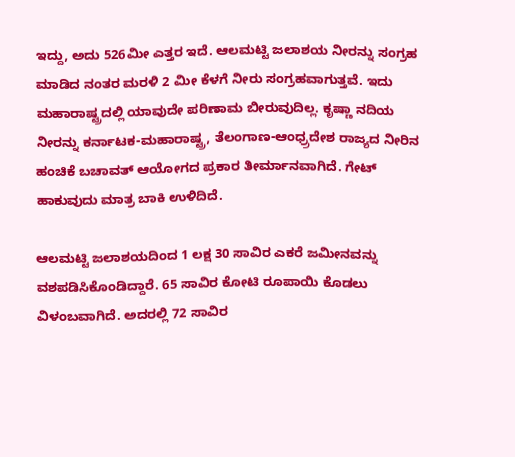ಇದ್ದು, ಅದು 526ಮೀ ಎತ್ತರ ಇದೆ. ಆಲಮಟ್ಟಿ ಜಲಾಶಯ ನೀರನ್ನು ಸಂಗ್ರಹ ಮಾಡಿದ ನಂತರ ಮರಳಿ 2 ಮೀ ಕೆಳಗೆ ನೀರು ಸಂಗ್ರಹವಾಗುತ್ತವೆ. ಇದು ಮಹಾರಾಷ್ಟ್ರದಲ್ಲಿ ಯಾವುದೇ ಪರಿಣಾಮ ಬೀರುವುದಿಲ್ಲ. ಕೃಷ್ಣಾ ನದಿಯ ನೀರನ್ನು ಕರ್ನಾಟಕ-ಮಹಾರಾಷ್ಟ್ರ, ತೆಲಂಗಾಣ-ಆಂಧ್ರ‍್ರದೇಶ ರಾಜ್ಯದ ನೀರಿನ ಹಂಚಿಕೆ ಬಚಾವತ್ ಆಯೋಗದ ಪ್ರಕಾರ ತೀರ್ಮಾನವಾಗಿದೆ. ಗೇಟ್ ಹಾಕುವುದು ಮಾತ್ರ ಬಾಕಿ ಉಳಿದಿದೆ.

ಆಲಮಟ್ಟಿ ಜಲಾಶಯದಿಂದ 1 ಲಕ್ಷ 30 ಸಾವಿರ ಎಕರೆ ಜಮೀನವನ್ನು ವಶಪಡಿಸಿಕೊಂಡಿದ್ದಾರೆ. 65 ಸಾವಿರ ಕೋಟಿ ರೂಪಾಯಿ ಕೊಡಲು ವಿಳಂಬವಾಗಿದೆ. ಅದರಲ್ಲಿ 72 ಸಾವಿರ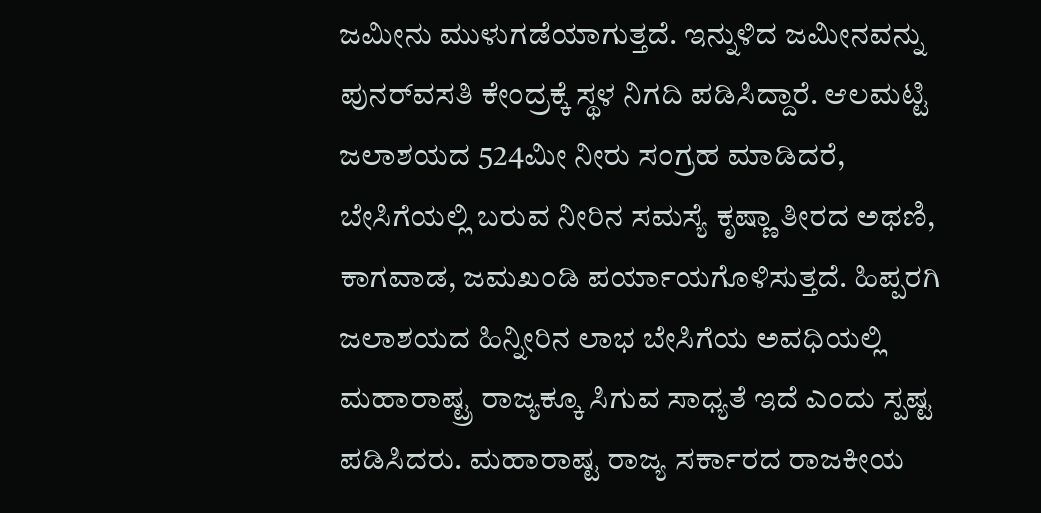ಜಮೀನು ಮುಳುಗಡೆಯಾಗುತ್ತದೆ. ಇನ್ನುಳಿದ ಜಮೀನವನ್ನು ಪುನರ್‌ವಸತಿ ಕೇಂದ್ರಕ್ಕೆ ಸ್ಥಳ ನಿಗದಿ ಪಡಿಸಿದ್ದಾರೆ. ಆಲಮಟ್ಟಿ ಜಲಾಶಯದ 524ಮೀ ನೀರು ಸಂಗ್ರಹ ಮಾಡಿದರೆ, ಬೇಸಿಗೆಯಲ್ಲಿ ಬರುವ ನೀರಿನ ಸಮಸ್ಯೆ ಕೃಷ್ಣಾ ತೀರದ ಅಥಣಿ, ಕಾಗವಾಡ, ಜಮಖಂಡಿ ಪರ್ಯಾಯಗೊಳಿಸುತ್ತದೆ. ಹಿಪ್ಪರಗಿ ಜಲಾಶಯದ ಹಿನ್ನೀರಿನ ಲಾಭ ಬೇಸಿಗೆಯ ಅವಧಿಯಲ್ಲಿ ಮಹಾರಾಷ್ಟ್ರ ರಾಜ್ಯಕ್ಕೂ ಸಿಗುವ ಸಾಧ್ಯತೆ ಇದೆ ಎಂದು ಸ್ಪಷ್ಟ ಪಡಿಸಿದರು. ಮಹಾರಾಷ್ಟ ರಾಜ್ಯ ಸರ್ಕಾರದ ರಾಜಕೀಯ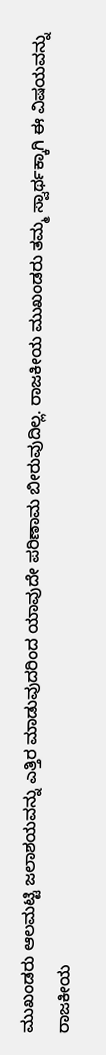ಮುಖಂಡರು ಆಲಮಟ್ಟಿ ಜಲಾಶಯವನ್ನು ಎತ್ತಿರ ಮಾಡುವುದರಿಂದ ಯಾವುದೇ ಪರಿಣಾಮ ಬೀರುವುದಿಲ್ಲ. ರಾಜಕೀಯ ಮುಖಂಡರು ತಮ್ಮ ಸ್ವಾರ್ಥಕ್ಕಾಗಿ ಈ ವಿಷಯವನ್ನು ರಾಜಕೀಯ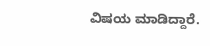ವಿಷಯ ಮಾಡಿದ್ದಾರೆ.